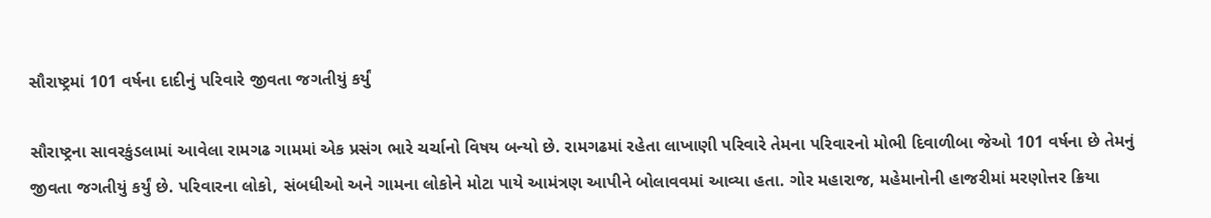સૌરાષ્ટ્રમાં 101 વર્ષના દાદીનું પરિવારે જીવતા જગતીયું કર્યું

સૌરાષ્ટ્રના સાવરકુંડલામાં આવેલા રામગઢ ગામમાં એક પ્રસંગ ભારે ચર્ચાનો વિષય બન્યો છે. રામગઢમાં રહેતા લાખાણી પરિવારે તેમના પરિવારનો મોભી દિવાળીબા જેઓ 101 વર્ષના છે તેમનું જીવતા જગતીયું કર્યું છે. પરિવારના લોકો, સંબધીઓ અને ગામના લોકોને મોટા પાયે આમંત્રણ આપીને બોલાવવમાં આવ્યા હતા. ગોર મહારાજ, મહેમાનોની હાજરીમાં મરણોત્તર ક્રિયા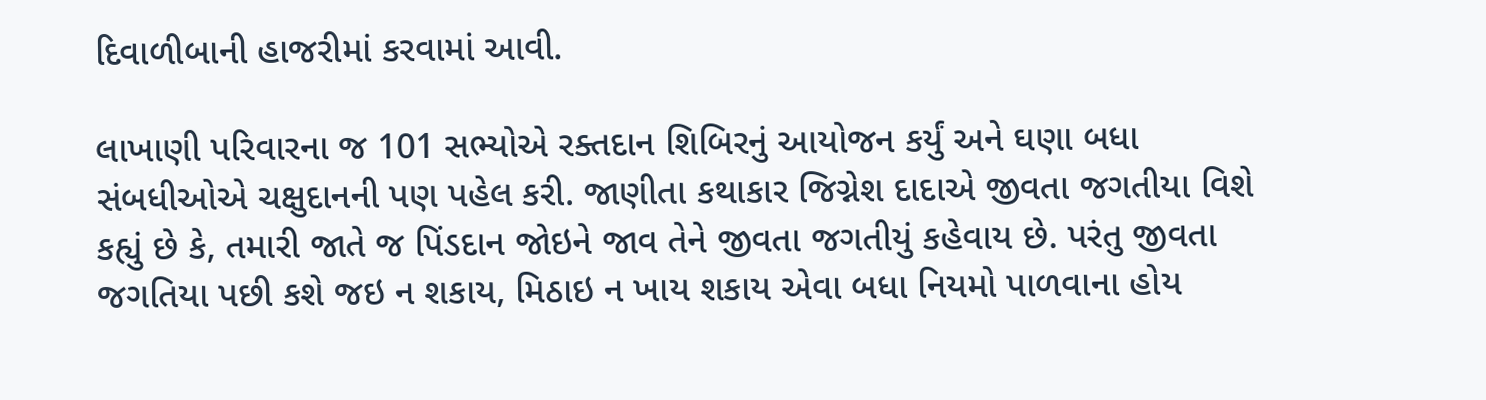દિવાળીબાની હાજરીમાં કરવામાં આવી.

લાખાણી પરિવારના જ 101 સભ્યોએ રક્તદાન શિબિરનું આયોજન કર્યું અને ઘણા બધા સંબધીઓએ ચક્ષુદાનની પણ પહેલ કરી. જાણીતા કથાકાર જિગ્નેશ દાદાએ જીવતા જગતીયા વિશે કહ્યું છે કે, તમારી જાતે જ પિંડદાન જોઇને જાવ તેને જીવતા જગતીયું કહેવાય છે. પરંતુ જીવતા જગતિયા પછી કશે જઇ ન શકાય, મિઠાઇ ન ખાય શકાય એવા બધા નિયમો પાળવાના હોય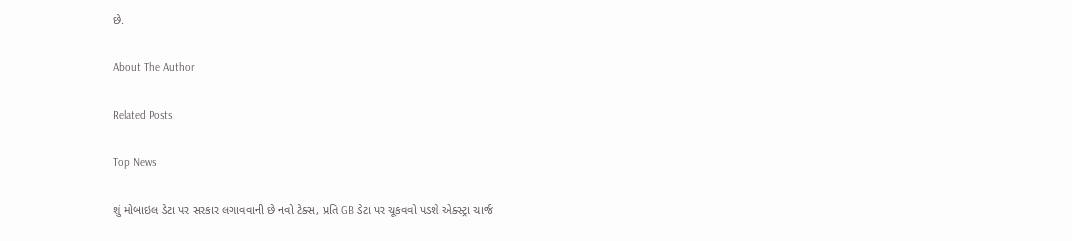છે.

About The Author

Related Posts

Top News

શું મોબાઇલ ડેટા પર સરકાર લગાવવાની છે નવો ટેક્સ, પ્રતિ GB ડેટા પર ચૂકવવો પડશે એક્સ્ટ્રા ચાર્જ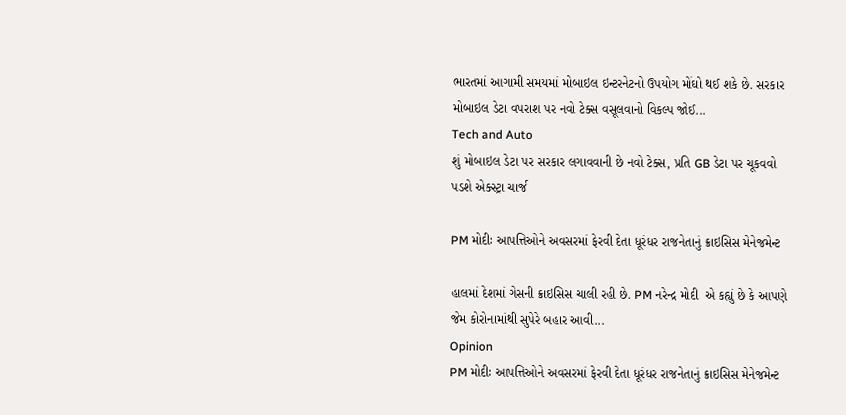ભારતમાં આગામી સમયમાં મોબાઇલ ઇન્ટરનેટનો ઉપયોગ મોંઘો થઈ શકે છે. સરકાર મોબાઇલ ડેટા વપરાશ પર નવો ટેક્સ વસૂલવાનો વિકલ્પ જોઈ...
Tech and Auto
શું મોબાઇલ ડેટા પર સરકાર લગાવવાની છે નવો ટેક્સ, પ્રતિ GB ડેટા પર ચૂકવવો પડશે એક્સ્ટ્રા ચાર્જ

PM મોદીઃ આપત્તિઓને અવસરમાં ફેરવી દેતા ધૂરંધર રાજનેતાનું ક્રાઇસિસ મેનેજમેન્ટ

હાલમાં દેશમાં ગેસની ક્રાઇસિસ ચાલી રહી છે. PM નરેન્દ્ર મોદી  એ કહ્યું છે કે આપણે જેમ કોરોનામાંથી સુપેરે બહાર આવી...
Opinion
PM મોદીઃ આપત્તિઓને અવસરમાં ફેરવી દેતા ધૂરંધર રાજનેતાનું ક્રાઇસિસ મેનેજમેન્ટ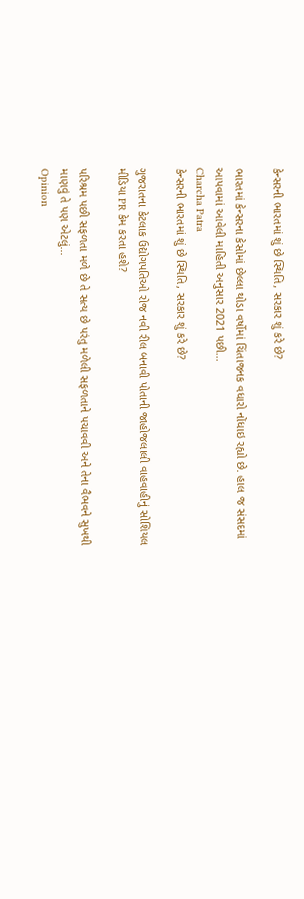કેન્સરની ભારતમાં શું છે સ્થિતિ, સરકાર શું કરે છે?

ભારતમાં કેન્સરના કેસોમાં છેલ્લા થોડા વર્ષોમાં ચિંતાજનક વધારો નોંધાઇ રહ્યો છે. હાલ જ સંસદમાં આપવામાં આવેલી માહિતી અનુસાર 2021 પછી...
Charcha Patra
કેન્સરની ભારતમાં શું છે સ્થિતિ, સરકાર શું કરે છે?

ગુજરાતના કેટલાક ઉદ્યોગપતિઓ રોજ નવી રીલ બનાવી પોતાની જાહોજલાલી વાહવાહીનું સોશિયલ મીડિયા PR કેમ કરતા હશે?

પરિશ્રમ પછી સફળતા મળે છે તે સત્ય છે પરંતુ મળેલી સફળતાને પચાવવી અને તેના વૈભવને સુખથી માણવું તે પણ એટલું...
Opinion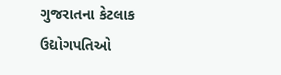ગુજરાતના કેટલાક ઉદ્યોગપતિઓ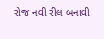રોજ નવી રીલ બનાવી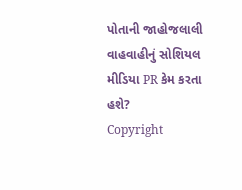પોતાની જાહોજલાલી વાહવાહીનું સોશિયલ મીડિયા PR કેમ કરતા હશે?
Copyright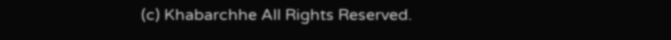(c) Khabarchhe All Rights Reserved.